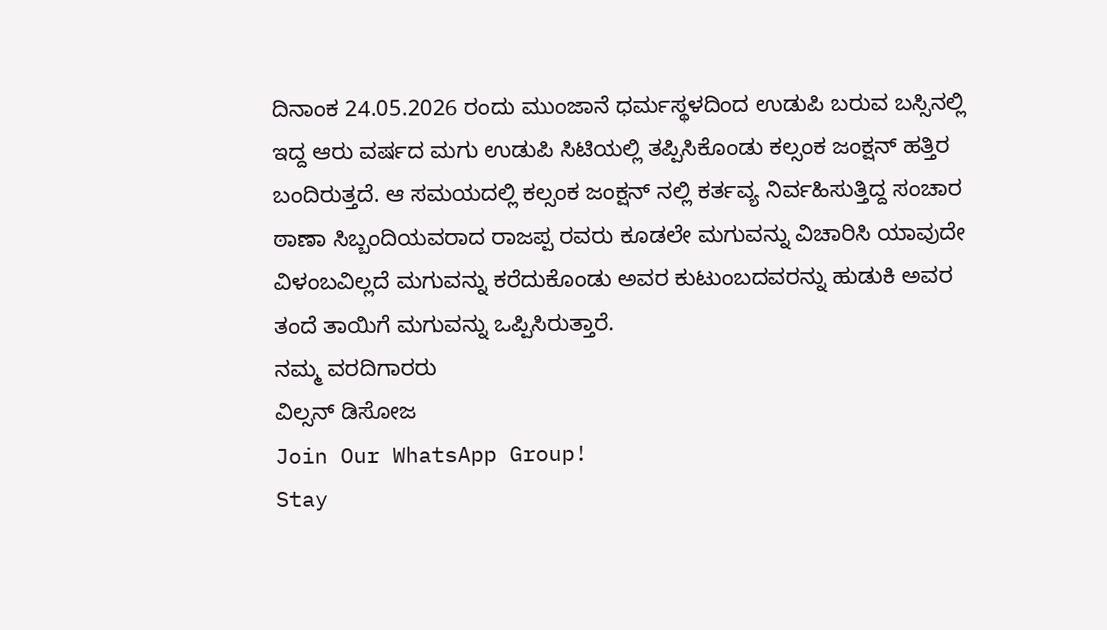ದಿನಾಂಕ 24.05.2026 ರಂದು ಮುಂಜಾನೆ ಧರ್ಮಸ್ಥಳದಿಂದ ಉಡುಪಿ ಬರುವ ಬಸ್ಸಿನಲ್ಲಿ ಇದ್ದ ಆರು ವರ್ಷದ ಮಗು ಉಡುಪಿ ಸಿಟಿಯಲ್ಲಿ ತಪ್ಪಿಸಿಕೊಂಡು ಕಲ್ಸಂಕ ಜಂಕ್ಷನ್ ಹತ್ತಿರ ಬಂದಿರುತ್ತದೆ. ಆ ಸಮಯದಲ್ಲಿ ಕಲ್ಸಂಕ ಜಂಕ್ಷನ್ ನಲ್ಲಿ ಕರ್ತವ್ಯ ನಿರ್ವಹಿಸುತ್ತಿದ್ದ ಸಂಚಾರ ಠಾಣಾ ಸಿಬ್ಬಂದಿಯವರಾದ ರಾಜಪ್ಪ ರವರು ಕೂಡಲೇ ಮಗುವನ್ನು ವಿಚಾರಿಸಿ ಯಾವುದೇ ವಿಳಂಬವಿಲ್ಲದೆ ಮಗುವನ್ನು ಕರೆದುಕೊಂಡು ಅವರ ಕುಟುಂಬದವರನ್ನು ಹುಡುಕಿ ಅವರ ತಂದೆ ತಾಯಿಗೆ ಮಗುವನ್ನು ಒಪ್ಪಿಸಿರುತ್ತಾರೆ.
ನಮ್ಮ ವರದಿಗಾರರು
ವಿಲ್ಸನ್ ಡಿಸೋಜ
Join Our WhatsApp Group!
Stay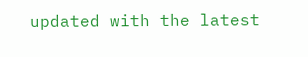updated with the latest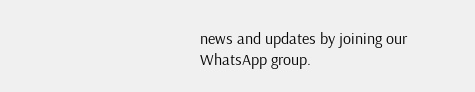news and updates by joining our WhatsApp group.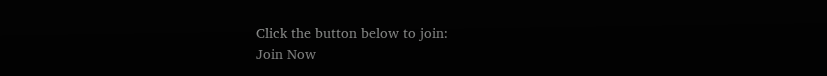Click the button below to join:
Join Now